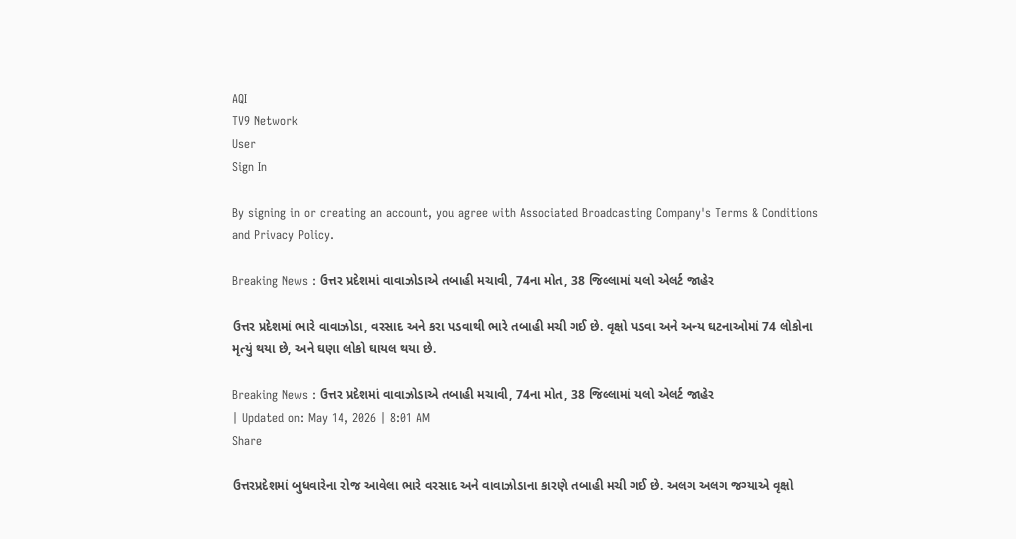AQI
TV9 Network
User
Sign In

By signing in or creating an account, you agree with Associated Broadcasting Company's Terms & Conditions and Privacy Policy.

Breaking News : ઉત્તર પ્રદેશમાં વાવાઝોડાએ તબાહી મચાવી, 74ના મોત, 38 જિલ્લામાં યલો એલર્ટ જાહેર

ઉત્તર પ્રદેશમાં ભારે વાવાઝોડા, વરસાદ અને કરા પડવાથી ભારે તબાહી મચી ગઈ છે. વૃક્ષો પડવા અને અન્ય ઘટનાઓમાં 74 લોકોના મૃત્યું થયા છે, અને ઘણા લોકો ઘાયલ થયા છે.

Breaking News : ઉત્તર પ્રદેશમાં વાવાઝોડાએ તબાહી મચાવી, 74ના મોત, 38 જિલ્લામાં યલો એલર્ટ જાહેર
| Updated on: May 14, 2026 | 8:01 AM
Share

ઉત્તરપ્રદેશમાં બુધવારેના રોજ આવેલા ભારે વરસાદ અને વાવાઝોડાના કારણે તબાહી મચી ગઈ છે. અલગ અલગ જગ્યાએ વૃક્ષો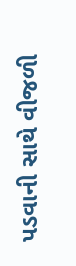પડવાની સાથે વીજળી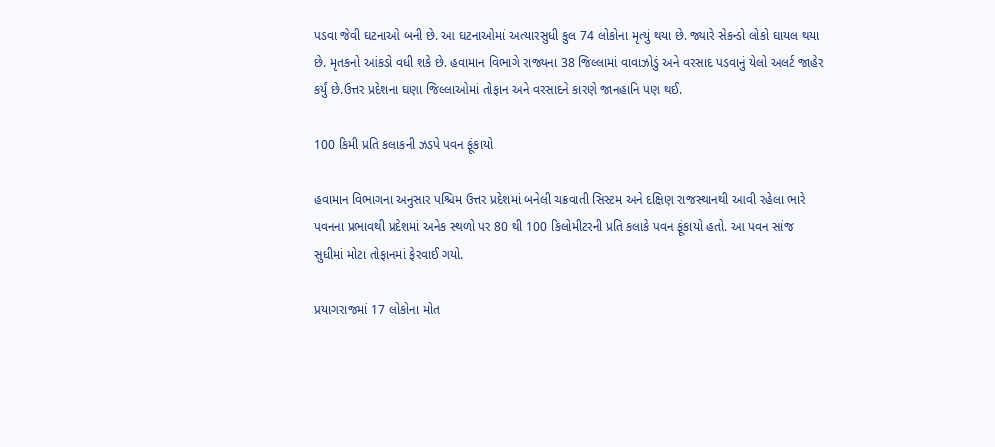પડવા જેવી ઘટનાઓ બની છે. આ ઘટનાઓમાં અત્યારસુધી કુલ 74 લોકોના મૃત્યું થયા છે. જ્યારે સેકન્ડો લોકો ઘાયલ થયા છે. મૃતકનો આંકડો વધી શકે છે. હવામાન વિભાગે રાજ્યના 38 જિલ્લામાં વાવાઝોડું અને વરસાદ પડવાનું યેલો અલર્ટ જાહેર કર્યું છે.ઉત્તર પ્રદેશના ઘણા જિલ્લાઓમાં તોફાન અને વરસાદને કારણે જાનહાનિ પણ થઈ.

100 કિમી પ્રતિ કલાકની ઝડપે પવન ફૂંકાયો

હવામાન વિભાગના અનુસાર પશ્ચિમ ઉત્તર પ્રદેશમાં બનેલી ચક્રવાતી સિસ્ટમ અને દક્ષિણ રાજસ્થાનથી આવી રહેલા ભારે પવનના પ્રભાવથી પ્રદેશમાં અનેક સ્થળો પર 80 થી 100 કિલોમીટરની પ્રતિ કલાકે પવન ફૂંકાયો હતો. આ પવન સાંજ સુધીમાં મોટા તોફાનમાં ફેરવાઈ ગયો.

પ્રયાગરાજમાં 17 લોકોના મોત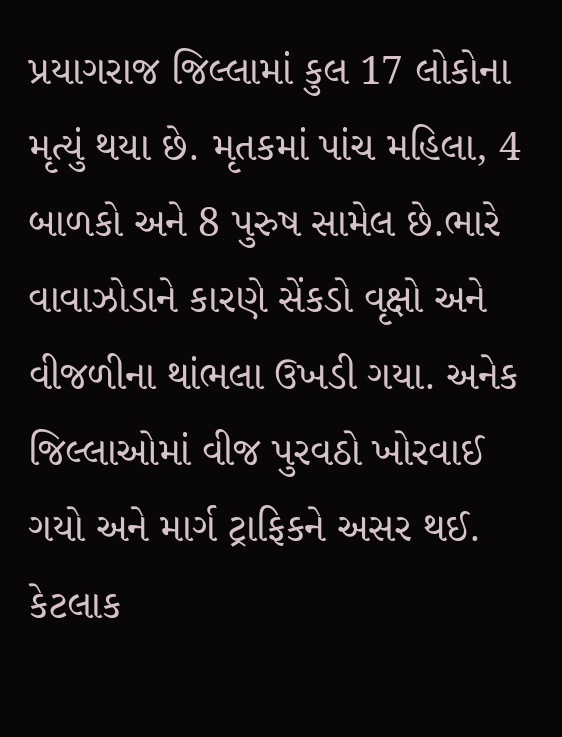પ્રયાગરાજ જિલ્લામાં કુલ 17 લોકોના મૃત્યું થયા છે. મૃતકમાં પાંચ મહિલા, 4 બાળકો અને 8 પુરુષ સામેલ છે.ભારે વાવાઝોડાને કારણે સેંકડો વૃક્ષો અને વીજળીના થાંભલા ઉખડી ગયા. અનેક જિલ્લાઓમાં વીજ પુરવઠો ખોરવાઈ ગયો અને માર્ગ ટ્રાફિકને અસર થઈ. કેટલાક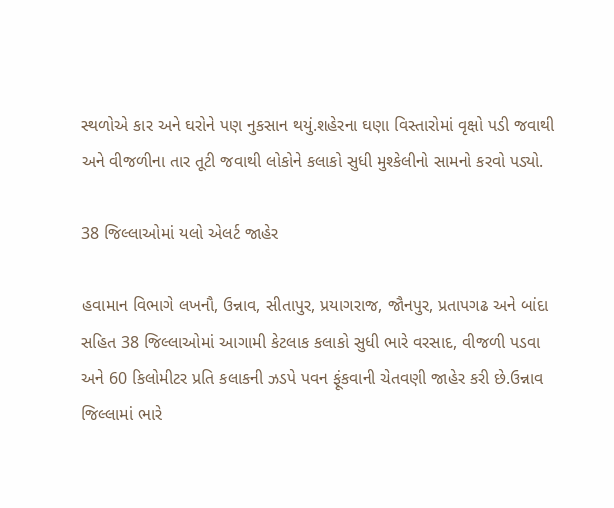સ્થળોએ કાર અને ઘરોને પણ નુકસાન થયું.શહેરના ઘણા વિસ્તારોમાં વૃક્ષો પડી જવાથી અને વીજળીના તાર તૂટી જવાથી લોકોને કલાકો સુધી મુશ્કેલીનો સામનો કરવો પડ્યો.

38 જિલ્લાઓમાં યલો એલર્ટ જાહેર

હવામાન વિભાગે લખનૌ, ઉન્નાવ, સીતાપુર, પ્રયાગરાજ, જૌનપુર, પ્રતાપગઢ અને બાંદા સહિત 38 જિલ્લાઓમાં આગામી કેટલાક કલાકો સુધી ભારે વરસાદ, વીજળી પડવા અને 60 કિલોમીટર પ્રતિ કલાકની ઝડપે પવન ફૂંકવાની ચેતવણી જાહેર કરી છે.ઉન્નાવ જિલ્લામાં ભારે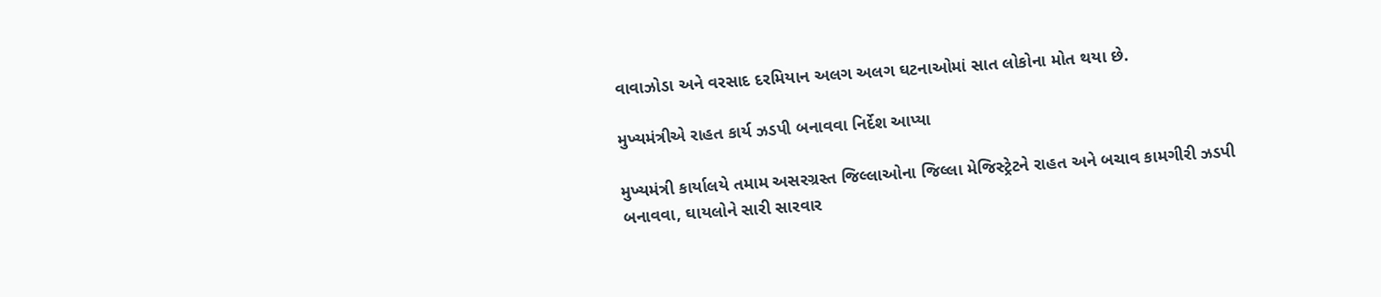વાવાઝોડા અને વરસાદ દરમિયાન અલગ અલગ ઘટનાઓમાં સાત લોકોના મોત થયા છે.

મુખ્યમંત્રીએ રાહત કાર્ય ઝડપી બનાવવા નિર્દેશ આપ્યા

મુખ્યમંત્રી કાર્યાલયે તમામ અસરગ્રસ્ત જિલ્લાઓના જિલ્લા મેજિસ્ટ્રેટને રાહત અને બચાવ કામગીરી ઝડપી બનાવવા, ઘાયલોને સારી સારવાર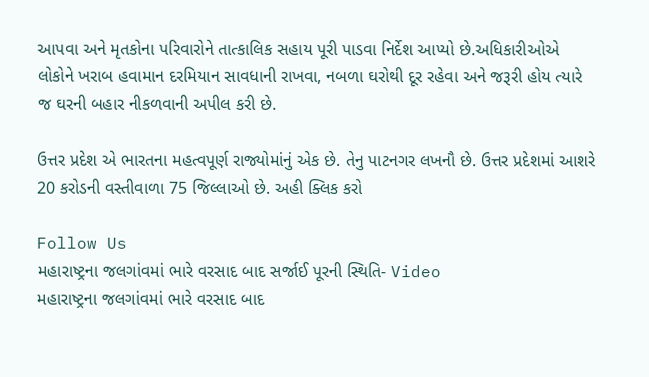આપવા અને મૃતકોના પરિવારોને તાત્કાલિક સહાય પૂરી પાડવા નિર્દેશ આપ્યો છે.અધિકારીઓએ લોકોને ખરાબ હવામાન દરમિયાન સાવધાની રાખવા, નબળા ઘરોથી દૂર રહેવા અને જરૂરી હોય ત્યારે જ ઘરની બહાર નીકળવાની અપીલ કરી છે.

ઉત્તર પ્રદેશ એ ભારતના મહત્વપૂર્ણ રાજ્યોમાંનું એક છે. તેનુ પાટનગર લખનૌ છે. ઉત્તર પ્રદેશમાં આશરે 20 કરોડની વસ્તીવાળા 75 જિલ્લાઓ છે. અહી ક્લિક કરો

Follow Us
મહારાષ્ટ્રના જલગાંવમાં ભારે વરસાદ બાદ સર્જાઈ પૂરની સ્થિતિ- Video
મહારાષ્ટ્રના જલગાંવમાં ભારે વરસાદ બાદ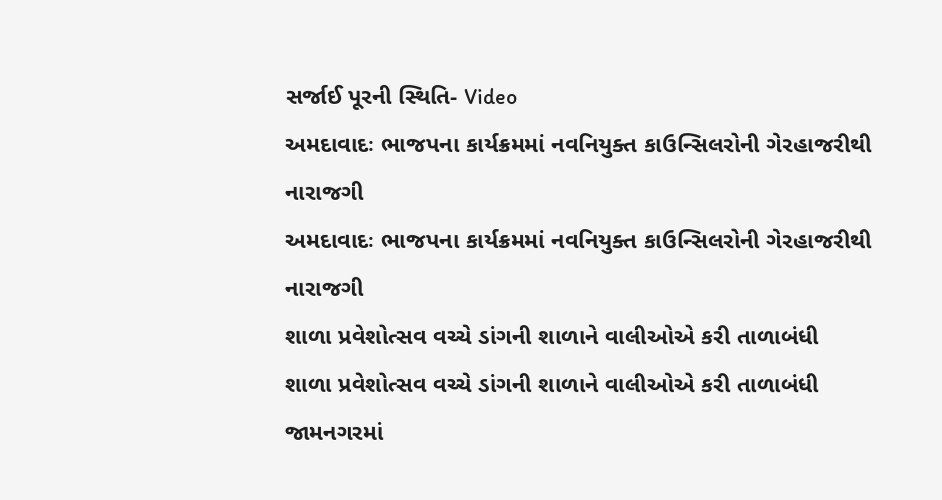સર્જાઈ પૂરની સ્થિતિ- Video
અમદાવાદઃ ભાજપના કાર્યક્રમમાં નવનિયુક્ત કાઉન્સિલરોની ગેરહાજરીથી નારાજગી
અમદાવાદઃ ભાજપના કાર્યક્રમમાં નવનિયુક્ત કાઉન્સિલરોની ગેરહાજરીથી નારાજગી
શાળા પ્રવેશોત્સવ વચ્ચે ડાંગની શાળાને વાલીઓએ કરી તાળાબંધી
શાળા પ્રવેશોત્સવ વચ્ચે ડાંગની શાળાને વાલીઓએ કરી તાળાબંધી
જામનગરમાં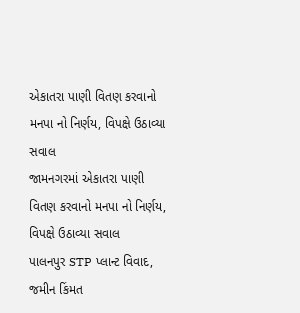એકાતરા પાણી વિતણ કરવાનો મનપા નો નિર્ણય, વિપક્ષે ઉઠાવ્યા સવાલ
જામનગરમાં એકાતરા પાણી વિતણ કરવાનો મનપા નો નિર્ણય, વિપક્ષે ઉઠાવ્યા સવાલ
પાલનપુર STP પ્લાન્ટ વિવાદ, જમીન કિંમત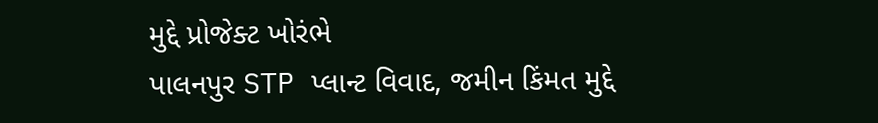મુદ્દે પ્રોજેક્ટ ખોરંભે
પાલનપુર STP પ્લાન્ટ વિવાદ, જમીન કિંમત મુદ્દે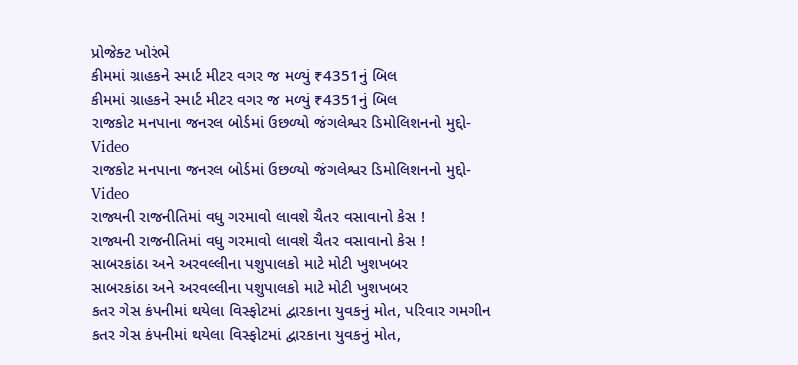પ્રોજેક્ટ ખોરંભે
કીમમાં ગ્રાહકને સ્માર્ટ મીટર વગર જ મળ્યું ₹4351નું બિલ
કીમમાં ગ્રાહકને સ્માર્ટ મીટર વગર જ મળ્યું ₹4351નું બિલ
રાજકોટ મનપાના જનરલ બોર્ડમાં ઉછળ્યો જંગલેશ્વર ડિમોલિશનનો મુદ્દો-Video
રાજકોટ મનપાના જનરલ બોર્ડમાં ઉછળ્યો જંગલેશ્વર ડિમોલિશનનો મુદ્દો-Video
રાજ્યની રાજનીતિમાં વધુ ગરમાવો લાવશે ચૈતર વસાવાનો કેસ !
રાજ્યની રાજનીતિમાં વધુ ગરમાવો લાવશે ચૈતર વસાવાનો કેસ !
સાબરકાંઠા અને અરવલ્લીના પશુપાલકો માટે મોટી ખુશખબર
સાબરકાંઠા અને અરવલ્લીના પશુપાલકો માટે મોટી ખુશખબર
કતર ગેસ કંપનીમાં થયેલા વિસ્ફોટમાં દ્વારકાના યુવકનું મોત, પરિવાર ગમગીન
કતર ગેસ કંપનીમાં થયેલા વિસ્ફોટમાં દ્વારકાના યુવકનું મોત,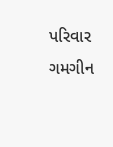પરિવાર ગમગીન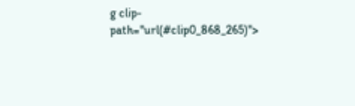g clip-path="url(#clip0_868_265)">